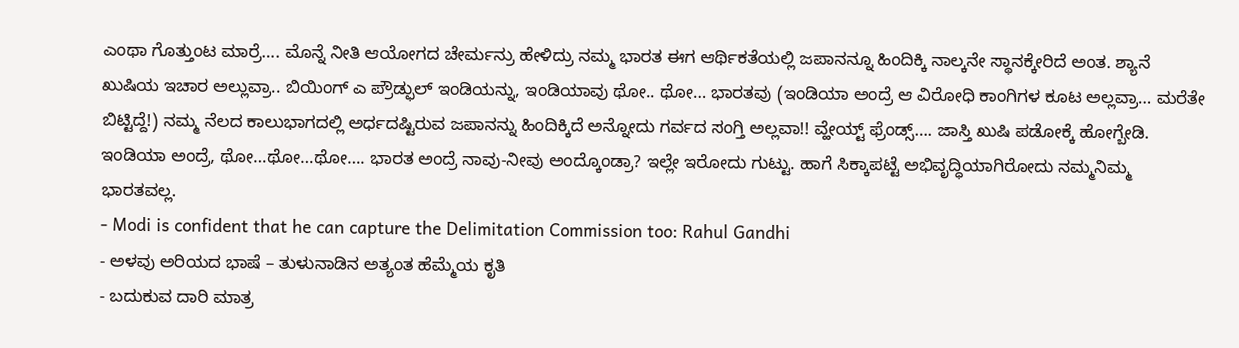ಎಂಥಾ ಗೊತ್ತುಂಟ ಮಾರ್ರೆ…. ಮೊನ್ನೆ ನೀತಿ ಆಯೋಗದ ಚೇರ್ಮನ್ರು ಹೇಳಿದ್ರು ನಮ್ಮ ಭಾರತ ಈಗ ಆರ್ಥಿಕತೆಯಲ್ಲಿ ಜಪಾನನ್ನೂ ಹಿಂದಿಕ್ಕಿ ನಾಲ್ಕನೇ ಸ್ಥಾನಕ್ಕೇರಿದೆ ಅಂತ. ಶ್ಯಾನೆ ಖುಷಿಯ ಇಚಾರ ಅಲ್ಲುವ್ರಾ.. ಬಿಯಿಂಗ್ ಎ ಪ್ರೌಡ್ಫುಲ್ ಇಂಡಿಯನ್ನು, ಇಂಡಿಯಾವು ಥೋ.. ಥೋ… ಭಾರತವು (ಇಂಡಿಯಾ ಅಂದ್ರೆ ಆ ವಿರೋಧಿ ಕಾಂಗಿಗಳ ಕೂಟ ಅಲ್ಲವ್ರಾ… ಮರೆತೇ ಬಿಟ್ಟಿದ್ದೆ!) ನಮ್ಮ ನೆಲದ ಕಾಲುಭಾಗದಲ್ಲಿ ಅರ್ಧದಷ್ಟಿರುವ ಜಪಾನನ್ನು ಹಿಂದಿಕ್ಕಿದೆ ಅನ್ನೋದು ಗರ್ವದ ಸಂಗ್ತಿ ಅಲ್ಲವಾ!! ವ್ಹೇಯ್ಟ್ ಫ್ರೆಂಡ್ಸ್…. ಜಾಸ್ತಿ ಖುಷಿ ಪಡೋಕ್ಕೆ ಹೋಗ್ಬೇಡಿ. ಇಂಡಿಯಾ ಅಂದ್ರೆ, ಥೋ…ಥೋ…ಥೋ…. ಭಾರತ ಅಂದ್ರೆ ನಾವು-ನೀವು ಅಂದ್ಕೊಂಡ್ರಾ? ಇಲ್ಲೇ ಇರೋದು ಗುಟ್ಟು. ಹಾಗೆ ಸಿಕ್ಕಾಪಟ್ಟೆ ಅಭಿವೃದ್ಧಿಯಾಗಿರೋದು ನಮ್ಮನಿಮ್ಮ ಭಾರತವಲ್ಲ.
- Modi is confident that he can capture the Delimitation Commission too: Rahul Gandhi
- ಅಳವು ಅರಿಯದ ಭಾಷೆ – ತುಳುನಾಡಿನ ಅತ್ಯಂತ ಹೆಮ್ಮೆಯ ಕೃತಿ
- ಬದುಕುವ ದಾರಿ ಮಾತ್ರ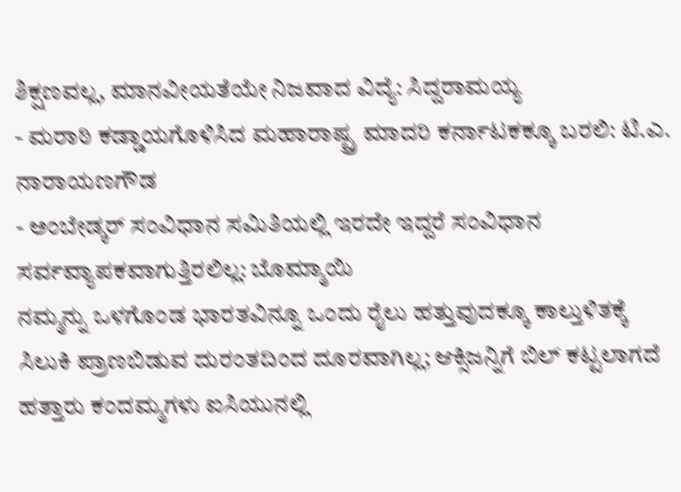ಶಿಕ್ಷಣವಲ್ಲ, ಮಾನವೀಯತೆಯೇ ನಿಜವಾದ ವಿದ್ಯೆ: ಸಿದ್ದರಾಮಯ್ಯ
- ಮರಾಠಿ ಕಡ್ಡಾಯಗೊಳಿಸಿದ ಮಹಾರಾಷ್ಟ್ರ ಮಾದರಿ ಕರ್ನಾಟಕಕ್ಕೂ ಬರಲಿ: ಟಿ.ಎ. ನಾರಾಯಣಗೌಡ
- ಅಂಬೇಡ್ಕರ್ ಸಂವಿಧಾನ ಸಮಿತಿಯಲ್ಲಿ ಇರದೇ ಇದ್ದರೆ ಸಂವಿಧಾನ ಸರ್ವವ್ಯಾಪಕವಾಗುತ್ತಿರಲಿಲ್ಲ: ಬೊಮ್ಮಾಯಿ
ನಮ್ಮನ್ನು ಒಳಗೊಂಡ ಭಾರತವಿನ್ನೂ ಒಂದು ರೈಲು ಹತ್ತುವುದಕ್ಕೂ ಕಾಲ್ತುಳಿತಕ್ಕೆ ಸಿಲುಕಿ ಪ್ರಾಣಬಿಡುವ ದುರಂತದಿಂದ ದೂರವಾಗಿಲ್ಲ; ಆಕ್ಸಿಜನ್ನಿಗೆ ಬಿಲ್ ಕಟ್ಟಲಾಗದೆ ಹತ್ತಾರು ಕಂದಮ್ಮಗಳು ಐಸಿಯುನಲ್ಲಿ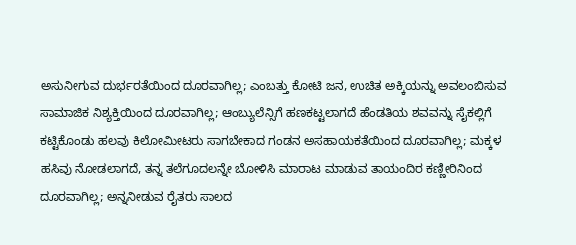ಅಸುನೀಗುವ ದುರ್ಭರತೆಯಿಂದ ದೂರವಾಗಿಲ್ಲ; ಎಂಬತ್ತು ಕೋಟಿ ಜನ, ಉಚಿತ ಅಕ್ಕಿಯನ್ನು ಅವಲಂಬಿಸುವ ಸಾಮಾಜಿಕ ನಿಶ್ಯಕ್ತಿಯಿಂದ ದೂರವಾಗಿಲ್ಲ; ಆಂಬ್ಯುಲೆನ್ಸಿಗೆ ಹಣಕಟ್ಟಲಾಗದೆ ಹೆಂಡತಿಯ ಶವವನ್ನು ಸೈಕಲ್ಲಿಗೆ ಕಟ್ಟಿಕೊಂಡು ಹಲವು ಕಿಲೋಮೀಟರು ಸಾಗಬೇಕಾದ ಗಂಡನ ಅಸಹಾಯಕತೆಯಿಂದ ದೂರವಾಗಿಲ್ಲ; ಮಕ್ಕಳ ಹಸಿವು ನೋಡಲಾಗದೆ, ತನ್ನ ತಲೆಗೂದಲನ್ನೇ ಬೋಳಿಸಿ ಮಾರಾಟ ಮಾಡುವ ತಾಯಂದಿರ ಕಣ್ಣೀರಿನಿಂದ ದೂರವಾಗಿಲ್ಲ; ಅನ್ನನೀಡುವ ರೈತರು ಸಾಲದ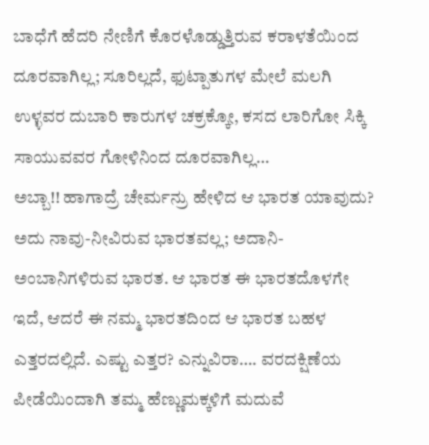ಬಾಧೆಗೆ ಹೆದರಿ ನೇಣಿಗೆ ಕೊರಳೊಡ್ಡುತ್ತಿರುವ ಕರಾಳತೆಯಿಂದ ದೂರವಾಗಿಲ್ಲ; ಸೂರಿಲ್ಲದೆ, ಫುಟ್ಪಾತುಗಳ ಮೇಲೆ ಮಲಗಿ ಉಳ್ಳವರ ದುಬಾರಿ ಕಾರುಗಳ ಚಕ್ರಕ್ಕೋ, ಕಸದ ಲಾರಿಗೋ ಸಿಕ್ಕಿ ಸಾಯುವವರ ಗೋಳಿನಿಂದ ದೂರವಾಗಿಲ್ಲ…
ಅಬ್ಬಾ!! ಹಾಗಾದ್ರೆ ಚೇರ್ಮನ್ರು ಹೇಳಿದ ಆ ಭಾರತ ಯಾವುದು?
ಅದು ನಾವು-ನೀವಿರುವ ಭಾರತವಲ್ಲ; ಅದಾನಿ-ಅಂಬಾನಿಗಳಿರುವ ಭಾರತ. ಆ ಭಾರತ ಈ ಭಾರತದೊಳಗೇ ಇದೆ, ಆದರೆ ಈ ನಮ್ಮ ಭಾರತದಿಂದ ಆ ಭಾರತ ಬಹಳ ಎತ್ತರದಲ್ಲಿದೆ. ಎಷ್ಟು ಎತ್ತರ? ಎನ್ನುವಿರಾ…. ವರದಕ್ಷಿಣೆಯ ಪೀಡೆಯಿಂದಾಗಿ ತಮ್ಮ ಹೆಣ್ಣುಮಕ್ಕಳಿಗೆ ಮದುವೆ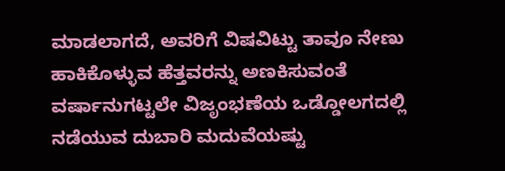ಮಾಡಲಾಗದೆ, ಅವರಿಗೆ ವಿಷವಿಟ್ಟು ತಾವೂ ನೇಣು ಹಾಕಿಕೊಳ್ಳುವ ಹೆತ್ತವರನ್ನು ಅಣಕಿಸುವಂತೆ ವರ್ಷಾನುಗಟ್ಟಲೇ ವಿಜೃಂಭಣೆಯ ಒಡ್ಡೋಲಗದಲ್ಲಿ ನಡೆಯುವ ದುಬಾರಿ ಮದುವೆಯಷ್ಟು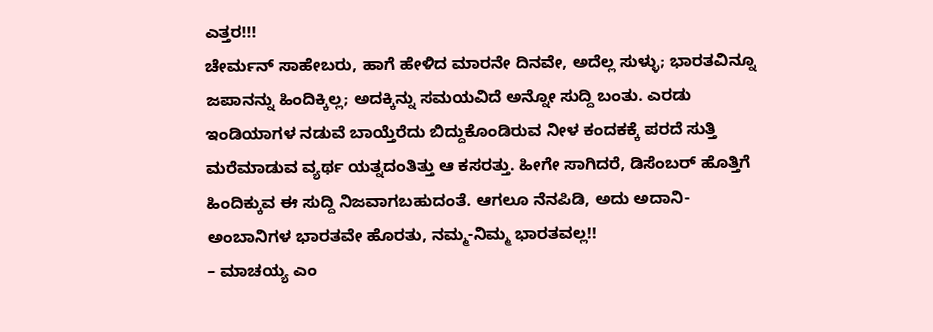ಎತ್ತರ!!!
ಚೇರ್ಮನ್ ಸಾಹೇಬರು, ಹಾಗೆ ಹೇಳಿದ ಮಾರನೇ ದಿನವೇ, ಅದೆಲ್ಲ ಸುಳ್ಳು; ಭಾರತವಿನ್ನೂ ಜಪಾನನ್ನು ಹಿಂದಿಕ್ಕಿಲ್ಲ; ಅದಕ್ಕಿನ್ನು ಸಮಯವಿದೆ ಅನ್ನೋ ಸುದ್ದಿ ಬಂತು. ಎರಡು ಇಂಡಿಯಾಗಳ ನಡುವೆ ಬಾಯ್ತೆರೆದು ಬಿದ್ದುಕೊಂಡಿರುವ ನೀಳ ಕಂದಕಕ್ಕೆ ಪರದೆ ಸುತ್ತಿ ಮರೆಮಾಡುವ ವ್ಯರ್ಥ ಯತ್ನದಂತಿತ್ತು ಆ ಕಸರತ್ತು. ಹೀಗೇ ಸಾಗಿದರೆ, ಡಿಸೆಂಬರ್ ಹೊತ್ತಿಗೆ ಹಿಂದಿಕ್ಕುವ ಈ ಸುದ್ದಿ ನಿಜವಾಗಬಹುದಂತೆ. ಆಗಲೂ ನೆನಪಿಡಿ, ಅದು ಅದಾನಿ-ಅಂಬಾನಿಗಳ ಭಾರತವೇ ಹೊರತು, ನಮ್ಮ-ನಿಮ್ಮ ಭಾರತವಲ್ಲ!!
– ಮಾಚಯ್ಯ ಎಂ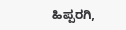ಹಿಪ್ಪರಗಿ,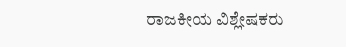ರಾಜಕೀಯ ವಿಶ್ಲೇಷಕರು